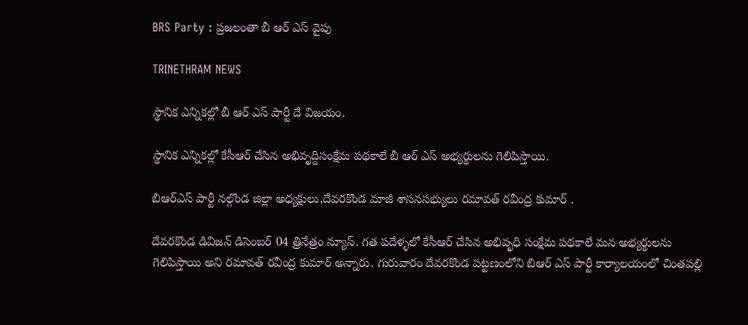BRS Party : ప్రజలంతా బీ ఆర్ ఎస్ వైపు

TRINETHRAM NEWS

స్థానిక ఎన్నికల్లో బీ ఆర్ ఎస్ పార్టీ దే విజయం.

స్థానిక ఎన్నికల్లో కేసీఆర్ చేసిన అభివృద్దిసంక్షేమ పథకాలే బీ ఆర్ ఎస్ అభ్యర్థులను గెలిపిస్తాయి.

బిఆర్ఎస్ పార్టీ నల్గొండ జిల్లా అధ్యక్షులు,దేవరకొండ మాజీ శాసనసభ్యులు రమావత్ రవీంద్ర కుమార్ .

దేవరకొండ డివిజన్ డిసెంబర్ 04 త్రినేత్రం న్యూస్. గత పదేళ్ళలో కేసీఆర్ చేసిన అభివృధి సంక్షేమ పథకాలే మన అభ్యర్థులను గెలిపిస్తాయి అని రమావత్ రవీంద్ర కుమార్ అన్నారు. గురువారం దేవరకొండ పట్టణంలోని బిఆర్ ఎస్ పార్టీ కార్యాలయంలో చింతపల్లి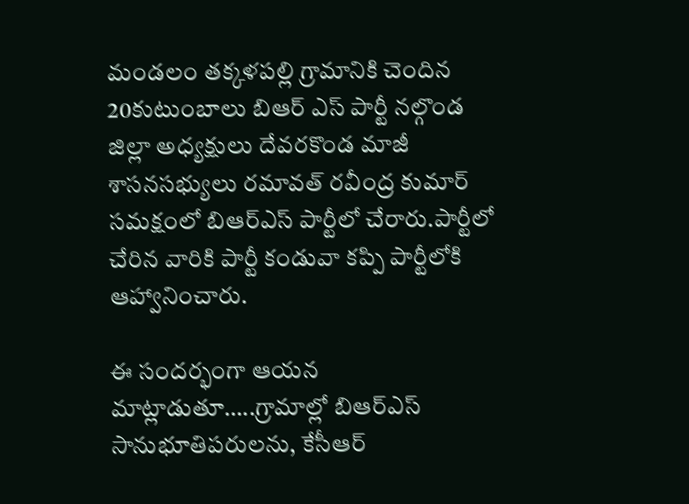మండలం తక్కళపల్లి గ్రామానికి చెందిన 20కుటుంబాలు బిఆర్ ఎస్ పార్టీ నల్గొండ జిల్లా అధ్యక్షులు దేవరకొండ మాజీ శాసనసభ్యులు రమావత్ రవీంద్ర కుమార్ సమక్షంలో బిఆర్ఎస్ పార్టీలో చేరారు.పార్టీలో చేరిన వారికి పార్టీ కండువా కప్పి పార్టీలోకి ఆహ్వానించారు.

ఈ సందర్భంగా ఆయన మాట్లాడుతూ…..గ్రామాల్లో బిఆర్ఎస్ సానుభూతిపరులను, కేసీఆర్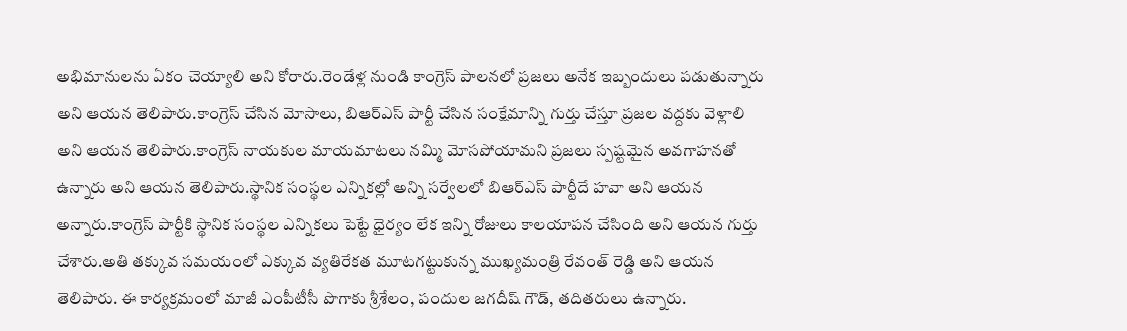అభిమానులను ఏకం చెయ్యాలి అని కోరారు.రెండేళ్ల నుండి కాంగ్రెస్ పాలనలో ప్రజలు అనేక ఇబ్బందులు పడుతున్నారు అని ఆయన తెలిపారు.కాంగ్రెస్ చేసిన మోసాలు, బిఆర్ఎస్ పార్టీ చేసిన సంక్షేమాన్ని గుర్తు చేస్తూ ప్రజల వద్దకు వెళ్లాలి అని ఆయన తెలిపారు.కాంగ్రెస్ నాయకుల మాయమాటలు నమ్మి మోసపోయామని ప్రజలు స్పష్టమైన అవగాహనతో ఉన్నారు అని ఆయన తెలిపారు.స్థానిక సంస్థల ఎన్నికల్లో అన్ని సర్వేలలో బిఆర్ఎస్ పార్టీదే హవా అని ఆయన అన్నారు.కాంగ్రెస్ పార్టీకి స్థానిక సంస్థల ఎన్నికలు పెట్టే ధైర్యం లేక ఇన్ని రోజులు కాలయాపన చేసింది అని ఆయన గుర్తు చేశారు.అతి తక్కువ సమయంలో ఎక్కువ వ్యతిరేకత మూటగట్టుకున్న ముఖ్యమంత్రి రేవంత్ రెడ్డి అని ఆయన తెలిపారు. ఈ కార్యక్రమంలో మాజీ ఎంపీటీసీ పొగాకు శ్రీశేలం, పందుల జగదీష్ గౌడ్, తదితరులు ఉన్నారు.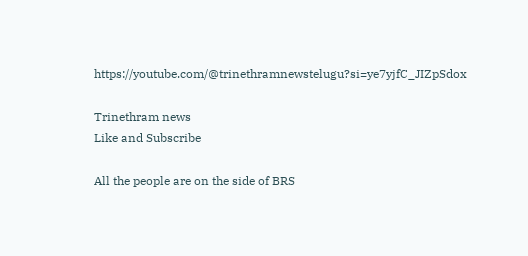https://youtube.com/@trinethramnewstelugu?si=ye7yjfC_JIZpSdox

Trinethram news
Like and Subscribe

All the people are on the side of BRS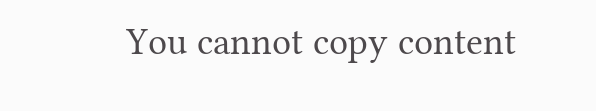You cannot copy content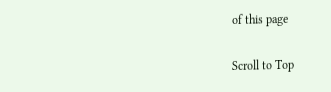of this page

Scroll to Top